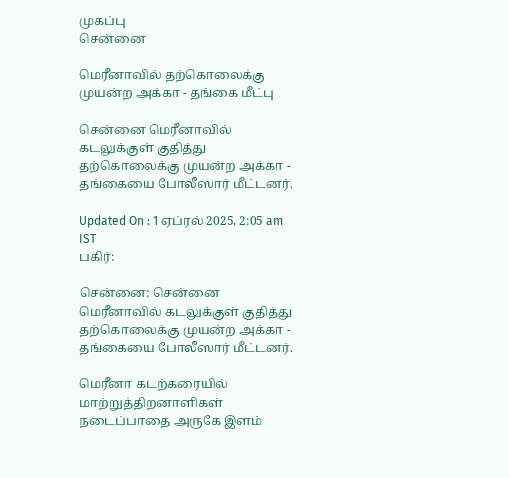முகப்பு
சென்னை

மெரீனாவில் தற்கொலைக்கு முயன்ற அக்கா - தங்கை மீட்பு

சென்னை மெரீனாவில் கடலுக்குள் குதித்து தற்கொலைக்கு முயன்ற அக்கா - தங்கையை போலீஸார் மீட்டனர்.

Updated On : 1 ஏப்ரல் 2025, 2:05 am IST
பகிர்:

சென்னை: சென்னை மெரீனாவில் கடலுக்குள் குதித்து தற்கொலைக்கு முயன்ற அக்கா - தங்கையை போலீஸார் மீட்டனர்.

மெரீனா கடற்கரையில் மாற்றுத்திறனாளிகள் நடைப்பாதை அருகே இளம்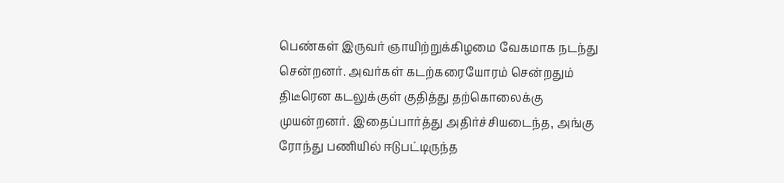பெண்கள் இருவர் ஞாயிற்றுக்கிழமை வேகமாக நடந்து சென்றனர். அவர்கள் கடற்கரையோரம் சென்றதும் திடீரென கடலுக்குள் குதித்து தற்கொலைக்கு முயன்றனர். இதைப்பார்த்து அதிர்ச்சியடைந்த, அங்கு ரோந்து பணியில் ஈடுபட்டிருந்த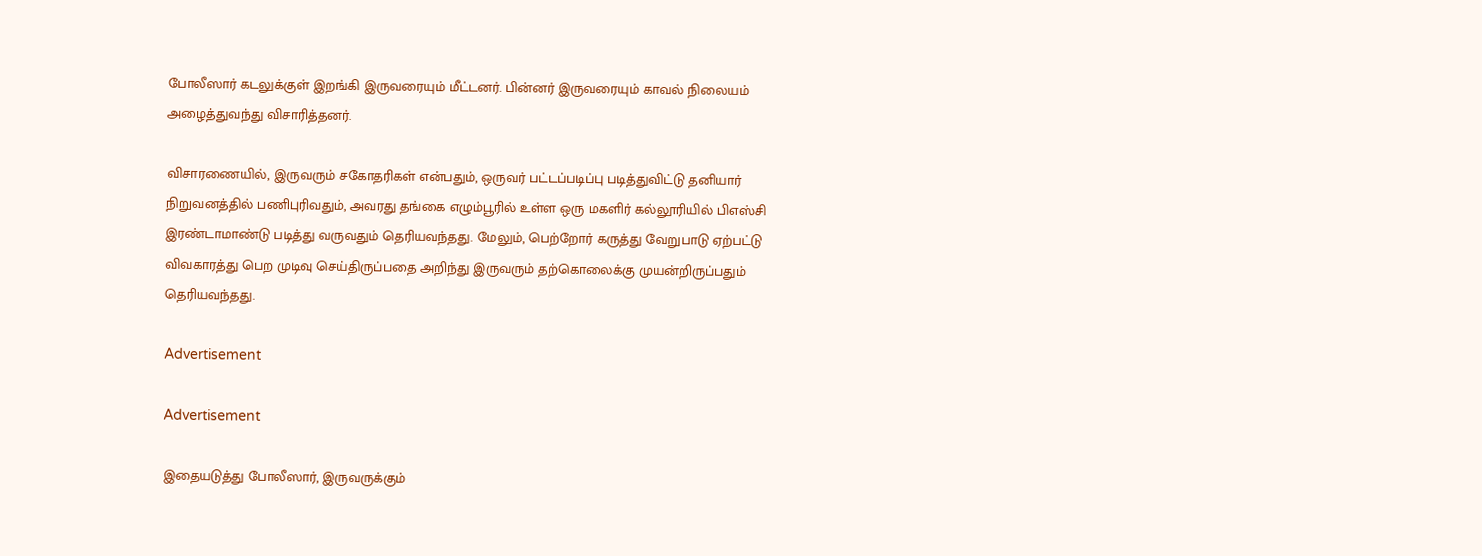போலீஸார் கடலுக்குள் இறங்கி இருவரையும் மீட்டனர். பின்னர் இருவரையும் காவல் நிலையம் அழைத்துவந்து விசாரித்தனர்.

விசாரணையில், இருவரும் சகோதரிகள் என்பதும், ஒருவர் பட்டப்படிப்பு படித்துவிட்டு தனியார் நிறுவனத்தில் பணிபுரிவதும், அவரது தங்கை எழும்பூரில் உள்ள ஒரு மகளிர் கல்லூரியில் பிஎஸ்சி இரண்டாமாண்டு படித்து வருவதும் தெரியவந்தது. மேலும், பெற்றோர் கருத்து வேறுபாடு ஏற்பட்டு விவகாரத்து பெற முடிவு செய்திருப்பதை அறிந்து இருவரும் தற்கொலைக்கு முயன்றிருப்பதும் தெரியவந்தது.

Advertisement

Advertisement

இதையடுத்து போலீஸார், இருவருக்கும்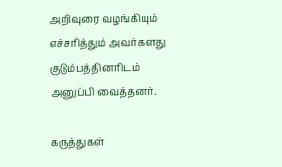அறிவுரை வழங்கியும் எச்சரித்தும் அவர்களது குடும்பத்தினரிடம் அனுப்பி வைத்தனர்.

கருத்துகள்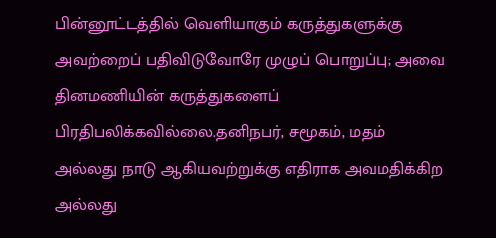பின்னூட்டத்தில் வெளியாகும் கருத்துகளுக்கு அவற்றைப் பதிவிடுவோரே முழுப் பொறுப்பு; அவை தினமணியின் கருத்துகளைப் பிரதிபலிக்கவில்லை.தனிநபர், சமூகம், மதம் அல்லது நாடு ஆகியவற்றுக்கு எதிராக அவமதிக்கிற அல்லது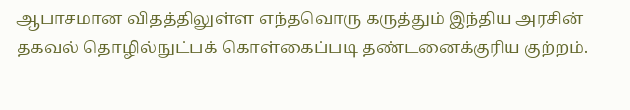ஆபாசமான விதத்திலுள்ள எந்தவொரு கருத்தும் இந்திய அரசின் தகவல் தொழில்நுட்பக் கொள்கைப்படி தண்டனைக்குரிய குற்றம்.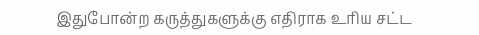இதுபோன்ற கருத்துகளுக்கு எதிராக உரிய சட்ட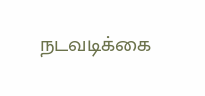நடவடிக்கை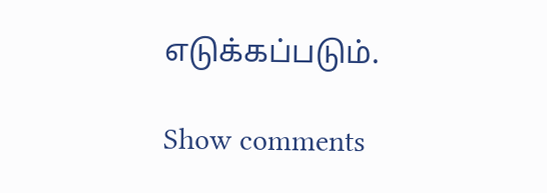எடுக்கப்படும்.

Show comments